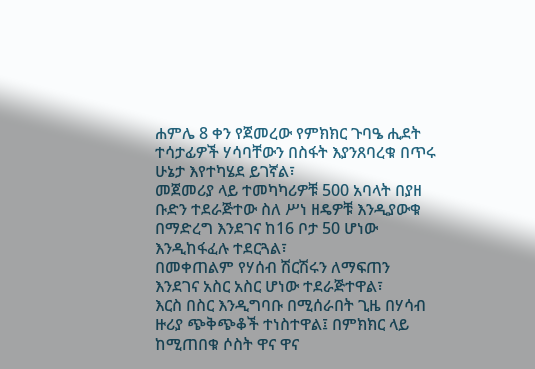ሐምሌ 8 ቀን የጀመረው የምክክር ጉባዔ ሒደት ተሳታፊዎች ሃሳባቸውን በስፋት እያንጸባረቁ በጥሩ ሁኔታ እየተካሄደ ይገኛል፣
መጀመሪያ ላይ ተመካካሪዎቹ 500 አባላት በያዘ ቡድን ተደራጅተው ስለ ሥነ ዘዴዎቹ እንዲያውቁ በማድረግ እንደገና ከ16 ቦታ 50 ሆነው እንዲከፋፈሉ ተደርጓል፣
በመቀጠልም የሃሰብ ሽርሽሩን ለማፍጠን እንደገና አስር አስር ሆነው ተደራጅተዋል፣
እርስ በስር እንዲግባቡ በሚሰራበት ጊዜ በሃሳብ ዙሪያ ጭቅጭቆች ተነስተዋል፤ በምክክር ላይ ከሚጠበቁ ሶስት ዋና ዋና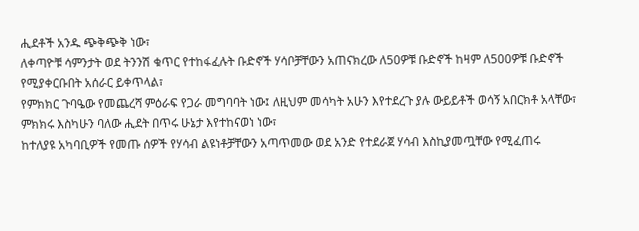ሒደቶች አንዱ ጭቅጭቅ ነው፣
ለቀጣዮቹ ሳምንታት ወደ ትንንሽ ቁጥር የተከፋፈሉት ቡድኖች ሃሳቦቻቸውን አጠናክረው ለ50ዎቹ ቡድኖች ከዛም ለ500ዎቹ ቡድኖች የሚያቀርቡበት አሰራር ይቀጥላል፣
የምክክር ጉባዔው የመጨረሻ ምዕራፍ የጋራ መግባባት ነው፤ ለዚህም መሳካት አሁን እየተደረጉ ያሉ ውይይቶች ወሳኝ አበርክቶ አላቸው፣
ምክክሩ እስካሁን ባለው ሒደት በጥሩ ሁኔታ እየተከናወነ ነው፣
ከተለያዩ አካባቢዎች የመጡ ሰዎች የሃሳብ ልዩነቶቻቸውን አጣጥመው ወደ አንድ የተደራጀ ሃሳብ እስኪያመጧቸው የሚፈጠሩ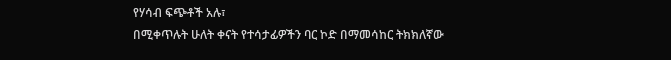የሃሳብ ፍጭቶች አሉ፣
በሚቀጥሉት ሁለት ቀናት የተሳታፊዎችን ባር ኮድ በማመሳከር ትክክለኛው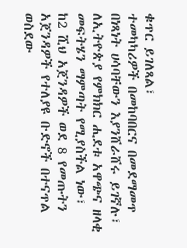ቁጥር ይገለጻል፣
ተመካካሪዎች በመከባበርና በመደማመጥ በነጻነት ሀሳባቸውን እያንሸራሸሩ ይገኛሉ፣
ለኢትዮጵያ የምክክር ሒደቱ አዋጭና ዘላቂ መፍትሄን ማምጣት የሚያስችል ነው፣
ከ2 ሺህ አጀንዳዎች ወደ 8 የመጡትን አጀንዳዎች የተለያዩ ቡድኖች በተናጥል ወስደው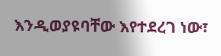እንዲወያዩባቸው እየተደረገ ነው፣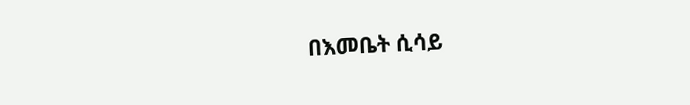በእመቤት ሲሳይ